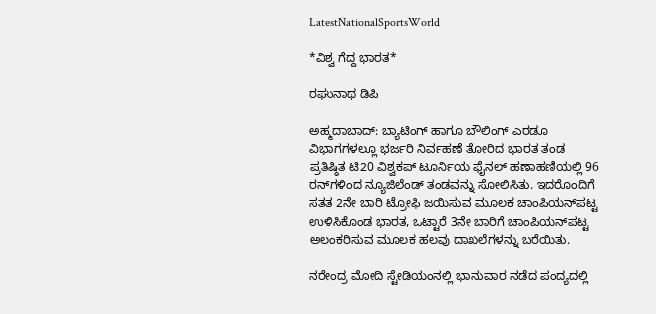LatestNationalSportsWorld

*ವಿಶ್ವ ಗೆದ್ದ ಭಾರತ*

ರಘುನಾಥ ಡಿಪಿ

ಅಹ್ಮದಾಬಾದ್: ಬ್ಯಾಟಿಂಗ್‌ ಹಾಗೂ ಬೌಲಿಂಗ್‌ ಎರಡೂ ವಿಭಾಗಗಳಲ್ಲೂ ಭರ್ಜರಿ ನಿರ್ವಹಣೆ ತೋರಿದ ಭಾರತ ತಂಡ ಪ್ರತಿಷ್ಠಿತ ಟಿ20 ವಿಶ್ವಕಪ್‌ ಟೂರ್ನಿಯ ಫೈನಲ್‌ ಹಣಾಹಣಿಯಲ್ಲಿ 96 ರನ್‌ಗಳಿಂದ ನ್ಯೂಜಿಲೆಂಡ್‌ ತಂಡವನ್ನು ಸೋಲಿಸಿತು. ಇದರೊಂದಿಗೆ ಸತತ 2ನೇ ಬಾರಿ ಟ್ರೋಫಿ ಜಯಿಸುವ ಮೂಲಕ ಚಾಂಪಿಯನ್‌ಪಟ್ಟ ಉಳಿಸಿಕೊಂಡ ಭಾರತ, ಒಟ್ಟಾರೆ 3ನೇ ಬಾರಿಗೆ ಚಾಂಪಿಯನ್‌ಪಟ್ಟ ಅಲಂಕರಿಸುವ ಮೂಲಕ ಹಲವು ದಾಖಲೆಗಳನ್ನು ಬರೆಯಿತು.

ನರೇಂದ್ರ ಮೋದಿ ಸ್ಟೇಡಿಯಂನಲ್ಲಿ ಭಾನುವಾರ ನಡೆದ ಪಂದ್ಯದಲ್ಲಿ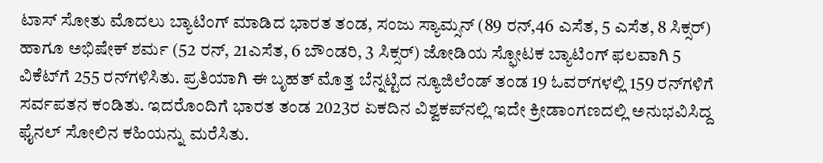ಟಾಸ್‌ ಸೋತು ಮೊದಲು ಬ್ಯಾಟಿಂಗ್‌ ಮಾಡಿದ ಭಾರತ ತಂಡ, ಸಂಜು ಸ್ಯಾಮ್ಸನ್‌ (89 ರನ್‌,46 ಎಸೆತ, 5 ಎಸೆತ, 8 ಸಿಕ್ಸರ್) ಹಾಗೂ ಅಭಿಷೇಕ್‌ ಶರ್ಮ (52 ರನ್‌, 21ಎಸೆತ, 6 ಬೌಂಡರಿ, 3 ಸಿಕ್ಸರ್) ಜೋಡಿಯ ಸ್ಫೋಟಕ ಬ್ಯಾಟಿಂಗ್‌ ಫಲವಾಗಿ 5 ವಿಕೆಟ್‌ಗೆ 255 ರನ್‌ಗಳಿಸಿತು. ಪ್ರತಿಯಾಗಿ ಈ ಬೃಹತ್‌ ಮೊತ್ತ ಬೆನ್ನಟ್ಟಿದ ನ್ಯೂಜಿಲೆಂಡ್‌ ತಂಡ 19 ಓವರ್‌ಗಳಲ್ಲಿ 159 ರನ್‌ಗಳಿಗೆ ಸರ್ವಪತನ ಕಂಡಿತು. ಇದರೊಂದಿಗೆ ಭಾರತ ತಂಡ 2023ರ ಏಕದಿನ ವಿಶ್ವಕಪ್‌ನಲ್ಲಿ ಇದೇ ಕ್ರೀಡಾಂಗಣದಲ್ಲಿ ಅನುಭವಿಸಿದ್ದ ಫೈನಲ್‌ ಸೋಲಿನ ಕಹಿಯನ್ನು ಮರೆಸಿತು.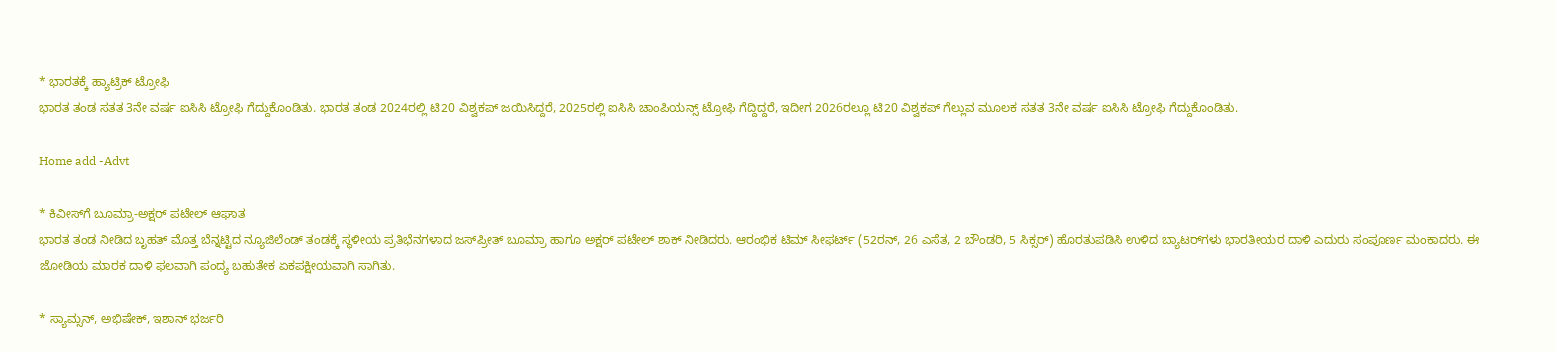* ಭಾರತಕ್ಕೆ ಹ್ಯಾಟ್ರಿಕ್‌ ಟ್ರೋಫಿ
ಭಾರತ ತಂಡ ಸತತ 3ನೇ ವರ್ಷ ಐಸಿಸಿ ಟ್ರೋಫಿ ಗೆದ್ದುಕೊಂಡಿತು. ಭಾರತ ತಂಡ 2024ರಲ್ಲಿ ಟಿ20 ವಿಶ್ವಕಪ್‌ ಜಯಿಸಿದ್ದರೆ, 2025ರಲ್ಲಿ ಐಸಿಸಿ ಚಾಂಪಿಯನ್ಸ್‌ ಟ್ರೋಫಿ ಗೆದ್ದಿದ್ದರೆ, ಇದೀಗ 2026ರಲ್ಲೂ ಟಿ20 ವಿಶ್ವಕಪ್‌ ಗೆಲ್ಲುವ ಮೂಲಕ ಸತತ 3ನೇ ವರ್ಷ ಐಸಿಸಿ ಟ್ರೋಫಿ ಗೆದ್ದುಕೊಂಡಿತು.

Home add -Advt

* ಕಿವೀಸ್‌ಗೆ ಬೂಮ್ರಾ-ಅಕ್ಷರ್‌ ಪಟೇಲ್‌ ಆಘಾತ
ಭಾರತ ತಂಡ ನೀಡಿದ ಬೃಹತ್‌ ಮೊತ್ತ ಬೆನ್ನಟ್ಟಿದ ನ್ಯೂಜಿಲೆಂಡ್‌ ತಂಡಕ್ಕೆ ಸ್ಥಳೀಯ ಪ್ರತಿಭೆನಗಳಾದ ಜಸ್‌ಪ್ರೀತ್‌ ಬೂಮ್ರಾ ಹಾಗೂ ಅಕ್ಷರ್‌ ಪಟೇಲ್‌ ಶಾಕ್‌ ನೀಡಿದರು. ಆರಂಭಿಕ ಟಿಮ್‌ ಸೀಫರ್ಟ್‌ (52ರನ್‌, 26 ಎಸೆತ, 2 ಬೌಂಡರಿ, 5 ಸಿಕ್ಸರ್) ಹೊರತುಪಡಿಸಿ ಉಳಿದ ಬ್ಯಾಟರ್‌ಗಳು ಭಾರತೀಯರ ದಾಳಿ ಎದುರು ಸಂಪೂರ್ಣ ಮಂಕಾದರು. ಈ ಜೋಡಿಯ ಮಾರಕ ದಾಳಿ ಫಲವಾಗಿ ಪಂದ್ಯ ಬಹುತೇಕ ಏಕಪಕ್ಷೀಯವಾಗಿ ಸಾಗಿತು.

* ಸ್ಯಾಮ್ಸನ್‌, ಅಭಿಷೇಕ್‌, ಇಶಾನ್‌ ಭರ್ಜರಿ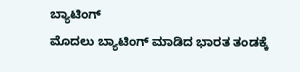ಬ್ಯಾಟಿಂಗ್‌
ಮೊದಲು ಬ್ಯಾಟಿಂಗ್‌ ಮಾಡಿದ ಭಾರತ ತಂಡಕ್ಕೆ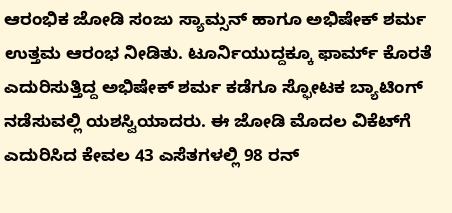ಆರಂಭಿಕ ಜೋಡಿ ಸಂಜು ಸ್ಯಾಮ್ಸನ್‌ ಹಾಗೂ ಅಭಿಷೇಕ್‌ ಶರ್ಮ ಉತ್ತಮ ಆರಂಭ ನೀಡಿತು. ಟೂರ್ನಿಯುದ್ದಕ್ಕೂ ಫಾರ್ಮ್‌ ಕೊರತೆ ಎದುರಿಸುತ್ತಿದ್ದ ಅಭಿಷೇಕ್‌ ಶರ್ಮ ಕಡೆಗೂ ಸ್ಫೋಟಕ ಬ್ಯಾಟಿಂಗ್‌ ನಡೆಸುವಲ್ಲಿ ಯಶಸ್ವಿಯಾದರು. ಈ ಜೋಡಿ ಮೊದಲ ವಿಕೆಟ್‌ಗೆ ಎದುರಿಸಿದ ಕೇವಲ 43 ಎಸೆತಗಳಲ್ಲಿ 98 ರನ್‌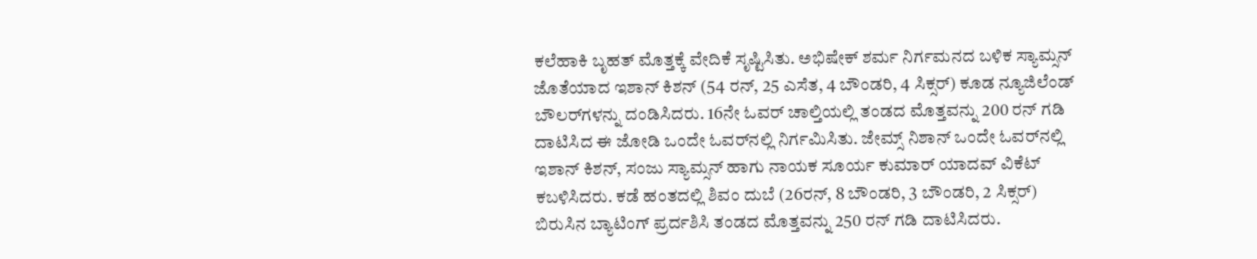ಕಲೆಹಾಕಿ ಬೃಹತ್‌ ಮೊತ್ತಕ್ಕೆ ವೇದಿಕೆ ಸೃಷ್ಟಿಸಿತು. ಅಭಿಷೇಕ್‌ ಶರ್ಮ ನಿರ್ಗಮನದ ಬಳಿಕ ಸ್ಯಾಮ್ಸನ್‌ ಜೊತೆಯಾದ ಇಶಾನ್‌ ಕಿಶನ್‌ (54 ರನ್‌, 25 ಎಸೆತ, 4 ಬೌಂಡರಿ, 4 ಸಿಕ್ಸರ್) ಕೂಡ ನ್ಯೂಜಿಲೆಂಡ್‌ ಬೌಲರ್‌ಗಳನ್ನು ದಂಡಿಸಿದರು. 16ನೇ ಓವರ್‌ ಚಾಲ್ತಿಯಲ್ಲಿ ತಂಡದ ಮೊತ್ತವನ್ನು 200 ರನ್‌ ಗಡಿ ದಾಟಿಸಿದ ಈ ಜೋಡಿ ಒಂದೇ ಓವರ್‌ನಲ್ಲಿ ನಿರ್ಗಮಿಸಿತು. ಜೇಮ್ಸ್‌ ನಿಶಾನ್‌ ಒಂದೇ ಓವರ್‌ನಲ್ಲಿ ಇಶಾನ್‌ ಕಿಶನ್‌, ಸಂಜು ಸ್ಯಾಮ್ಸನ್‌ ಹಾಗು ನಾಯಕ ಸೂರ್ಯ ಕುಮಾರ್‌ ಯಾದವ್‌ ವಿಕೆಟ್‌ ಕಬಳಿಸಿದರು. ಕಡೆ ಹಂತದಲ್ಲಿ ಶಿವಂ ದುಬೆ (26ರನ್‌, 8 ಬೌಂಡರಿ, 3 ಬೌಂಡರಿ, 2 ಸಿಕ್ಸರ್) ಬಿರುಸಿನ ಬ್ಯಾಟಿಂಗ್‌ ಪ್ರರ್ದಶಿಸಿ ತಂಡದ ಮೊತ್ತವನ್ನು 250 ರನ್‌ ಗಡಿ ದಾಟಿಸಿದರು.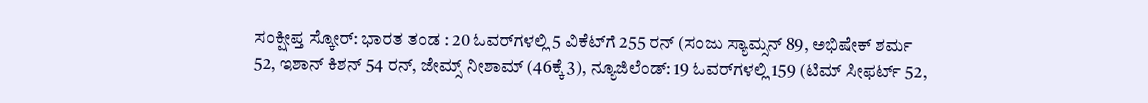ಸಂಕ್ಷೀಪ್ತ ಸ್ಕೋರ್: ಭಾರತ ತಂಡ : 20 ಓವರ್‌ಗಳಲ್ಲಿ 5 ವಿಕೆಟ್‌ಗೆ 255 ರನ್‌ (ಸಂಜು ಸ್ಯಾಮ್ಸನ್‌ 89, ಅಭಿಷೇಕ್‌ ಶರ್ಮ 52, ಇಶಾನ್‌ ಕಿಶನ್‌ 54 ರನ್‌, ಜೇಮ್ಸ್‌ ನೀಶಾಮ್‌ (46ಕ್ಕೆ 3), ನ್ಯೂಜಿಲೆಂಡ್: 19 ಓವರ್‌ಗಳಲ್ಲಿ 159 (ಟಿಮ್‌ ಸೀಫರ್ಟ್‌ 52,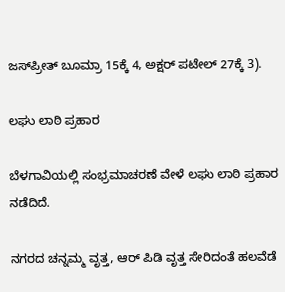ಜಸ್‌ಪ್ರೀತ್‌ ಬೂಮ್ರಾ 15ಕ್ಕೆ 4, ಅಕ್ಷರ್‌ ಪಟೇಲ್‌ 27ಕ್ಕೆ 3).

ಲಘು ಲಾಠಿ ಪ್ರಹಾರ

ಬೆಳಗಾವಿಯಲ್ಲಿ ಸಂಭ್ರಮಾಚರಣೆ ವೇಳೆ ಲಘು ಲಾಠಿ ಪ್ರಹಾರ ನಡೆದಿದೆ.

ನಗರದ ಚನ್ನಮ್ಮ ವೃತ್ತ, ಆರ್ ಪಿಡಿ ವೃತ್ತ ಸೇರಿದಂತೆ ಹಲವೆಡೆ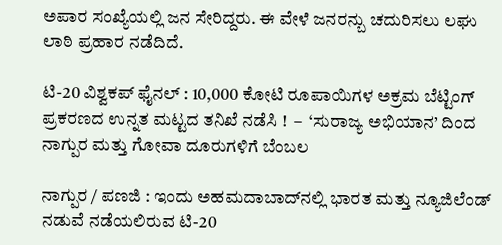ಅಪಾರ ಸಂಖ್ಯೆಯಲ್ಲಿ ಜನ ಸೇರಿದ್ದರು. ಈ ವೇಳೆ ಜನರನ್ಬು ಚದುರಿಸಲು ಲಘು ಲಾಠಿ ಪ್ರಹಾರ ನಡೆದಿದೆ.

ಟಿ-20 ವಿಶ್ವಕಪ್ ಫೈನಲ್ : 10,000 ಕೋಟಿ ರೂಪಾಯಿಗಳ ಅಕ್ರಮ ಬೆಟ್ಟಿಂಗ್ ಪ್ರಕರಣದ ಉನ್ನತ ಮಟ್ಟದ ತನಿಖೆ ನಡೆಸಿ !  –  ‘ಸುರಾಜ್ಯ ಅಭಿಯಾನ’ ದಿಂದ ನಾಗ್ಪುರ ಮತ್ತು ಗೋವಾ ದೂರುಗಳಿಗೆ ಬೆಂಬಲ

ನಾಗ್ಪುರ / ಪಣಜಿ : ಇಂದು ಅಹಮದಾಬಾದ್‌ನಲ್ಲಿ ಭಾರತ ಮತ್ತು ನ್ಯೂಜಿಲೆಂಡ್ ನಡುವೆ ನಡೆಯಲಿರುವ ಟಿ-20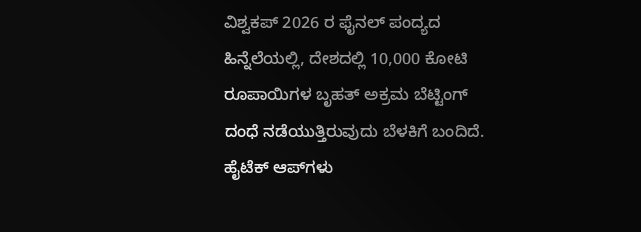ವಿಶ್ವಕಪ್ 2026 ರ ಫೈನಲ್ ಪಂದ್ಯದ ಹಿನ್ನೆಲೆಯಲ್ಲಿ, ದೇಶದಲ್ಲಿ 10,000 ಕೋಟಿ ರೂಪಾಯಿಗಳ ಬೃಹತ್ ಅಕ್ರಮ ಬೆಟ್ಟಿಂಗ್ ದಂಧೆ ನಡೆಯುತ್ತಿರುವುದು ಬೆಳಕಿಗೆ ಬಂದಿದೆ. ಹೈಟೆಕ್ ಆಪ್‌ಗಳು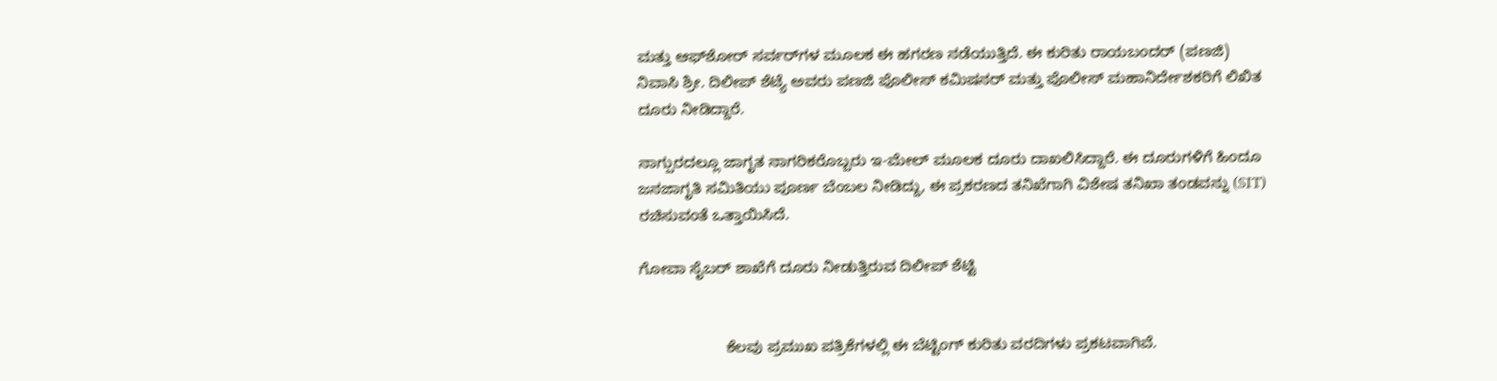ಮತ್ತು ಆಫ್‌ಶೋರ್ ಸರ್ವರ್‌ಗಳ ಮೂಲಕ ಈ ಹಗರಣ ನಡೆಯುತ್ತಿದೆ. ಈ ಕುರಿತು ರಾಯಬಂದರ್ (ಪಣಜಿ) ನಿವಾಸಿ ಶ್ರೀ. ದಿಲೀಪ್ ಶೆಟ್ಯೆ ಅವರು ಪಣಜಿ ಪೊಲೀಸ್ ಕಮಿಷನರ್ ಮತ್ತು ಪೊಲೀಸ್ ಮಹಾನಿರ್ದೇಶಕರಿಗೆ ಲಿಖಿತ ದೂರು ನೀಡಿದ್ದಾರೆ.

ನಾಗ್ಪುರದಲ್ಲೂ ಜಾಗೃತ ನಾಗರಿಕರೊಬ್ಬರು ಇ-ಮೇಲ್ ಮೂಲಕ ದೂರು ದಾಖಲಿಸಿದ್ದಾರೆ. ಈ ದೂರುಗಳಿಗೆ ಹಿಂದೂ ಜನಜಾಗೃತಿ ಸಮಿತಿಯು ಪೂರ್ಣ ಬೆಂಬಲ ನೀಡಿದ್ದು, ಈ ಪ್ರಕರಣದ ತನಿಖೆಗಾಗಿ ವಿಶೇಷ ತನಿಖಾ ತಂಡವನ್ನು (SIT) ರಚಿಸುವಂತೆ ಒತ್ತಾಯಿಸಿದೆ.

ಗೋವಾ ಸೈಬರ್ ಶಾಖೆಗೆ ದೂರು ನೀಡುತ್ತಿರುವ ದಿಲೀಪ್ ಶೆಟ್ಟಿ


                    ಕೆಲವು ಪ್ರಮುಖ ಪತ್ರಿಕೆಗಳಲ್ಲಿ ಈ ಬೆಟ್ಟಿಂಗ್ ಕುರಿತು ವರದಿಗಳು ಪ್ರಕಟವಾಗಿವೆ.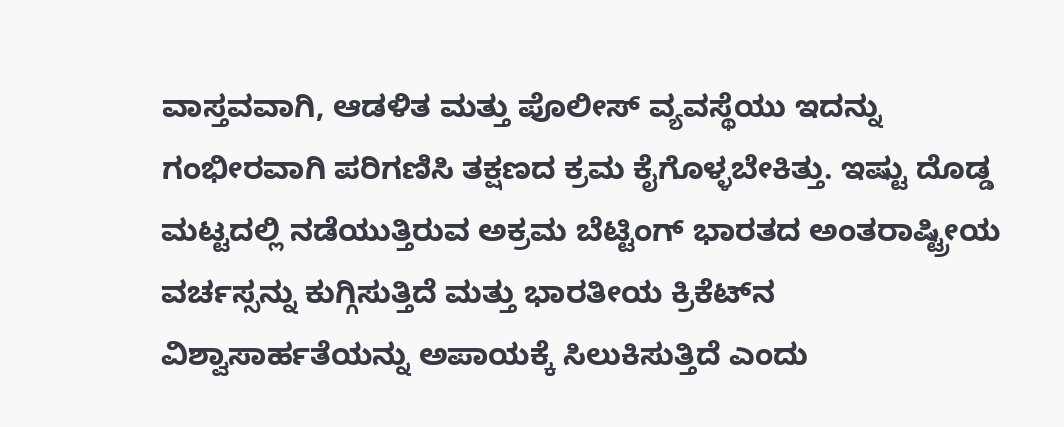ವಾಸ್ತವವಾಗಿ, ಆಡಳಿತ ಮತ್ತು ಪೊಲೀಸ್ ವ್ಯವಸ್ಥೆಯು ಇದನ್ನು ಗಂಭೀರವಾಗಿ ಪರಿಗಣಿಸಿ ತಕ್ಷಣದ ಕ್ರಮ ಕೈಗೊಳ್ಳಬೇಕಿತ್ತು. ಇಷ್ಟು ದೊಡ್ಡ ಮಟ್ಟದಲ್ಲಿ ನಡೆಯುತ್ತಿರುವ ಅಕ್ರಮ ಬೆಟ್ಟಿಂಗ್ ಭಾರತದ ಅಂತರಾಷ್ಟ್ರೀಯ ವರ್ಚಸ್ಸನ್ನು ಕುಗ್ಗಿಸುತ್ತಿದೆ ಮತ್ತು ಭಾರತೀಯ ಕ್ರಿಕೆಟ್‌ನ ವಿಶ್ವಾಸಾರ್ಹತೆಯನ್ನು ಅಪಾಯಕ್ಕೆ ಸಿಲುಕಿಸುತ್ತಿದೆ ಎಂದು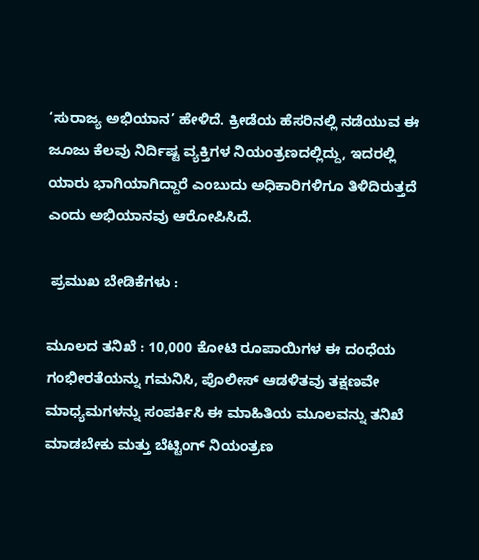‘ಸುರಾಜ್ಯ ಅಭಿಯಾನ’ ಹೇಳಿದೆ. ಕ್ರೀಡೆಯ ಹೆಸರಿನಲ್ಲಿ ನಡೆಯುವ ಈ ಜೂಜು ಕೆಲವು ನಿರ್ದಿಷ್ಟ ವ್ಯಕ್ತಿಗಳ ನಿಯಂತ್ರಣದಲ್ಲಿದ್ದು, ಇದರಲ್ಲಿ ಯಾರು ಭಾಗಿಯಾಗಿದ್ದಾರೆ ಎಂಬುದು ಅಧಿಕಾರಿಗಳಿಗೂ ತಿಳಿದಿರುತ್ತದೆ ಎಂದು ಅಭಿಯಾನವು ಆರೋಪಿಸಿದೆ.

 ಪ್ರಮುಖ ಬೇಡಿಕೆಗಳು :

ಮೂಲದ ತನಿಖೆ : 10,000 ಕೋಟಿ ರೂಪಾಯಿಗಳ ಈ ದಂಧೆಯ ಗಂಭೀರತೆಯನ್ನು ಗಮನಿಸಿ, ಪೊಲೀಸ್ ಆಡಳಿತವು ತಕ್ಷಣವೇ ಮಾಧ್ಯಮಗಳನ್ನು ಸಂಪರ್ಕಿಸಿ ಈ ಮಾಹಿತಿಯ ಮೂಲವನ್ನು ತನಿಖೆ ಮಾಡಬೇಕು ಮತ್ತು ಬೆಟ್ಟಿಂಗ್ ನಿಯಂತ್ರಣ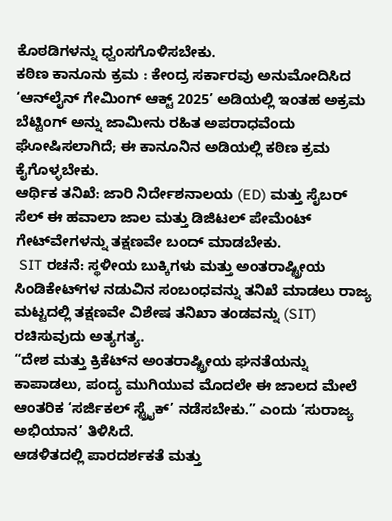ಕೊಠಡಿಗಳನ್ನು ಧ್ವಂಸಗೊಳಿಸಬೇಕು.
ಕಠಿಣ ಕಾನೂನು ಕ್ರಮ : ಕೇಂದ್ರ ಸರ್ಕಾರವು ಅನುಮೋದಿಸಿದ ‘ಆನ್‌ಲೈನ್ ಗೇಮಿಂಗ್ ಆಕ್ಟ್ 2025’ ಅಡಿಯಲ್ಲಿ ಇಂತಹ ಅಕ್ರಮ ಬೆಟ್ಟಿಂಗ್ ಅನ್ನು ಜಾಮೀನು ರಹಿತ ಅಪರಾಧವೆಂದು ಘೋಷಿಸಲಾಗಿದೆ; ಈ ಕಾನೂನಿನ ಅಡಿಯಲ್ಲಿ ಕಠಿಣ ಕ್ರಮ ಕೈಗೊಳ್ಳಬೇಕು.
ಆರ್ಥಿಕ ತನಿಖೆ: ಜಾರಿ ನಿರ್ದೇಶನಾಲಯ (ED) ಮತ್ತು ಸೈಬರ್ ಸೆಲ್ ಈ ಹವಾಲಾ ಜಾಲ ಮತ್ತು ಡಿಜಿಟಲ್ ಪೇಮೆಂಟ್ ಗೇಟ್‌ವೇಗಳನ್ನು ತಕ್ಷಣವೇ ಬಂದ್ ಮಾಡಬೇಕು.
 SIT ರಚನೆ: ಸ್ಥಳೀಯ ಬುಕ್ಕಿಗಳು ಮತ್ತು ಅಂತರಾಷ್ಟ್ರೀಯ ಸಿಂಡಿಕೇಟ್‌ಗಳ ನಡುವಿನ ಸಂಬಂಧವನ್ನು ತನಿಖೆ ಮಾಡಲು ರಾಜ್ಯ ಮಟ್ಟದಲ್ಲಿ ತಕ್ಷಣವೇ ವಿಶೇಷ ತನಿಖಾ ತಂಡವನ್ನು (SIT) ರಚಿಸುವುದು ಅತ್ಯಗತ್ಯ.
“ದೇಶ ಮತ್ತು ಕ್ರಿಕೆಟ್‌ನ ಅಂತರಾಷ್ಟ್ರೀಯ ಘನತೆಯನ್ನು ಕಾಪಾಡಲು, ಪಂದ್ಯ ಮುಗಿಯುವ ಮೊದಲೇ ಈ ಜಾಲದ ಮೇಲೆ ಆಂತರಿಕ ‘ಸರ್ಜಿಕಲ್ ಸ್ಟ್ರೈಕ್’ ನಡೆಸಬೇಕು.” ಎಂದು ‘ಸುರಾಜ್ಯ ಅಭಿಯಾನ’ ತಿಳಿಸಿದೆ.
ಆಡಳಿತದಲ್ಲಿ ಪಾರದರ್ಶಕತೆ ಮತ್ತು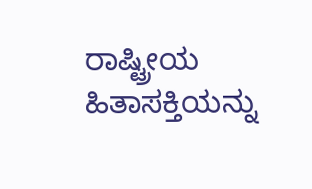ರಾಷ್ಟ್ರೀಯ ಹಿತಾಸಕ್ತಿಯನ್ನು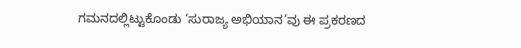ಗಮನದಲ್ಲಿಟ್ಟುಕೊಂಡು ‘ಸುರಾಜ್ಯ ಅಭಿಯಾನ’ವು ಈ ಪ್ರಕರಣದ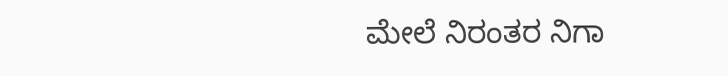ಮೇಲೆ ನಿರಂತರ ನಿಗಾ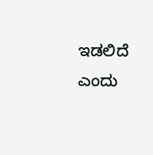ಇಡಲಿದೆ ಎಂದು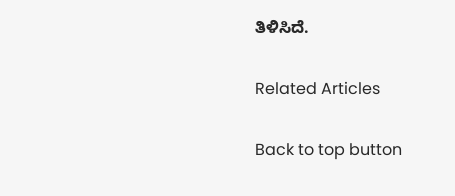ತಿಳಿಸಿದೆ.

Related Articles

Back to top button